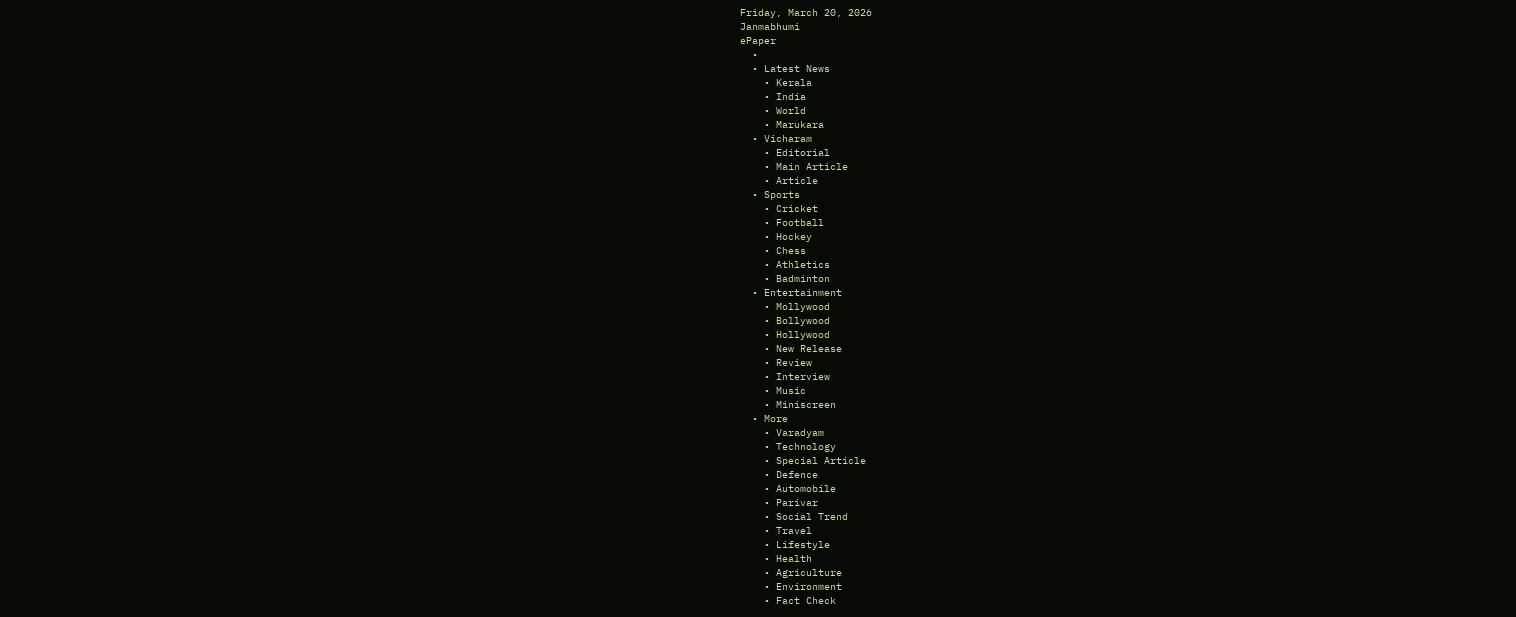Friday, March 20, 2026
Janmabhumi
ePaper
  •
  • Latest News
    • Kerala
    • India
    • World
    • Marukara
  • Vicharam
    • Editorial
    • Main Article
    • Article
  • Sports
    • Cricket
    • Football
    • Hockey
    • Chess
    • Athletics
    • Badminton
  • Entertainment
    • Mollywood
    • Bollywood
    • Hollywood
    • New Release
    • Review
    • Interview
    • Music
    • Miniscreen
  • More
    • Varadyam
    • Technology
    • Special Article
    • Defence
    • Automobile
    • Parivar
    • Social Trend
    • Travel
    • Lifestyle
    • Health
    • Agriculture
    • Environment
    • Fact Check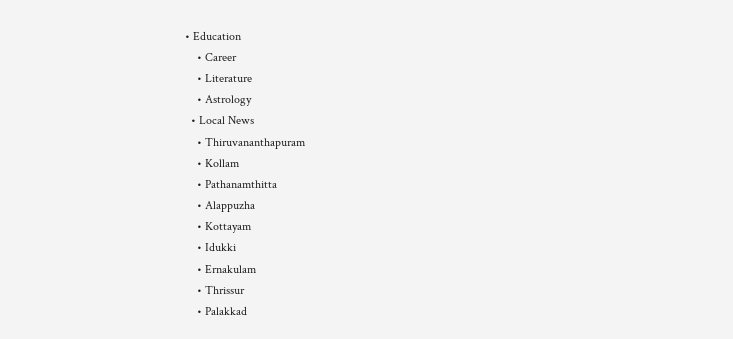• Education
    • Career
    • Literature
    • Astrology
  • Local News
    • Thiruvananthapuram
    • Kollam
    • Pathanamthitta
    • Alappuzha
    • Kottayam
    • Idukki
    • Ernakulam
    • Thrissur
    • Palakkad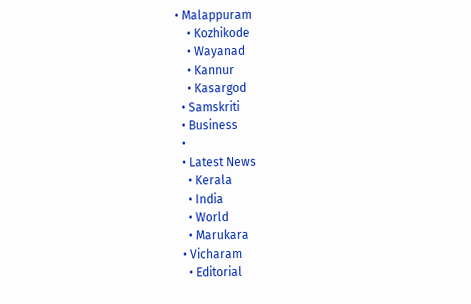• Malappuram
    • Kozhikode
    • Wayanad
    • Kannur
    • Kasargod
  • Samskriti
  • Business
  •
  • Latest News
    • Kerala
    • India
    • World
    • Marukara
  • Vicharam
    • Editorial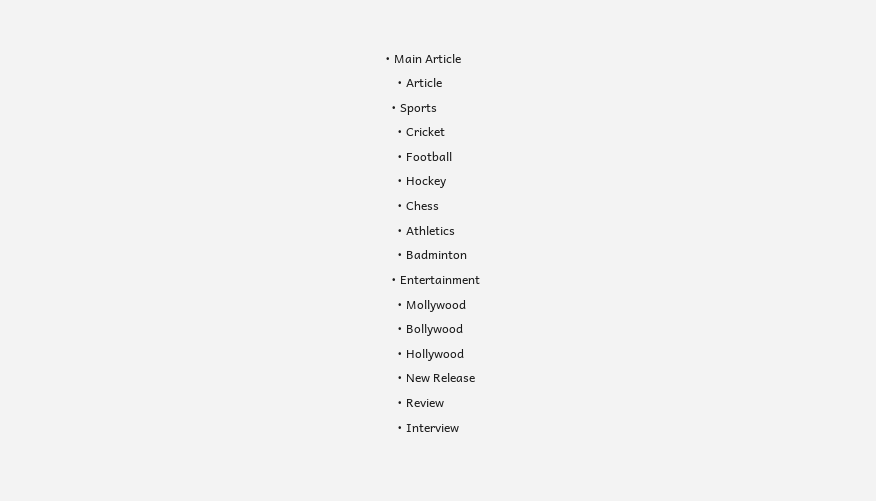• Main Article
    • Article
  • Sports
    • Cricket
    • Football
    • Hockey
    • Chess
    • Athletics
    • Badminton
  • Entertainment
    • Mollywood
    • Bollywood
    • Hollywood
    • New Release
    • Review
    • Interview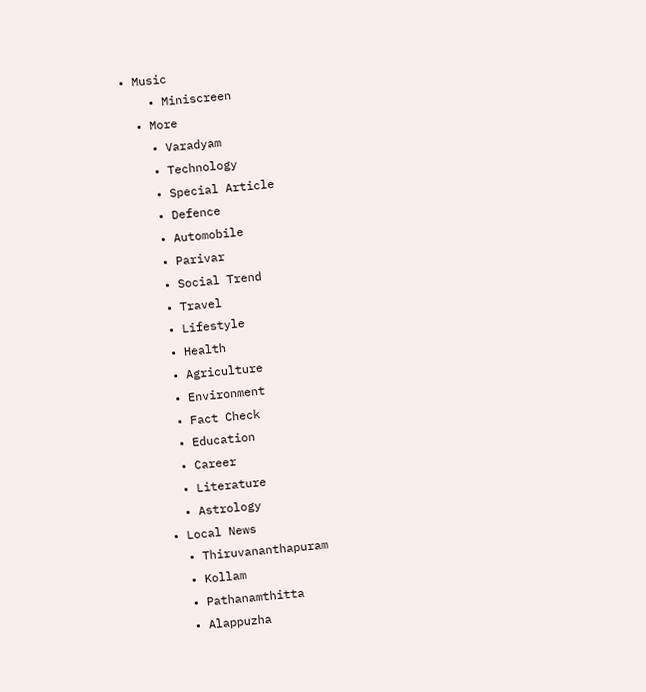• Music
    • Miniscreen
  • More
    • Varadyam
    • Technology
    • Special Article
    • Defence
    • Automobile
    • Parivar
    • Social Trend
    • Travel
    • Lifestyle
    • Health
    • Agriculture
    • Environment
    • Fact Check
    • Education
    • Career
    • Literature
    • Astrology
  • Local News
    • Thiruvananthapuram
    • Kollam
    • Pathanamthitta
    • Alappuzha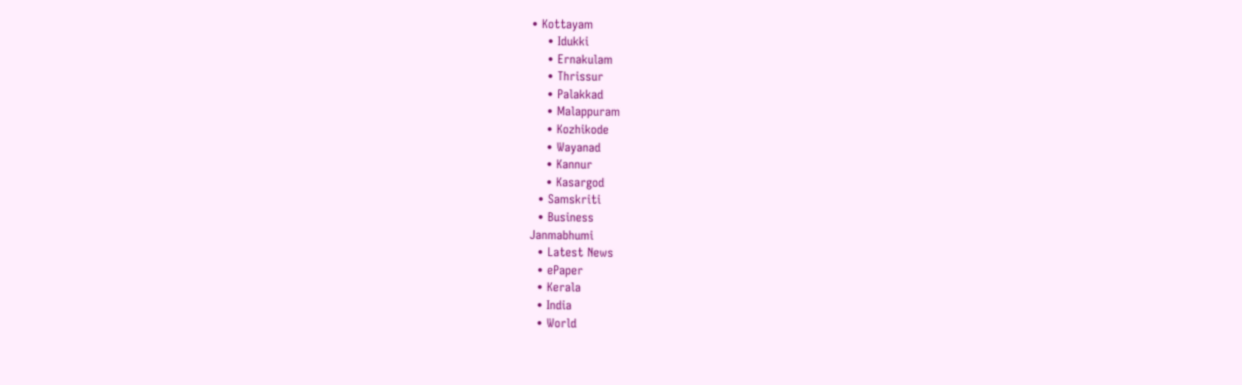• Kottayam
    • Idukki
    • Ernakulam
    • Thrissur
    • Palakkad
    • Malappuram
    • Kozhikode
    • Wayanad
    • Kannur
    • Kasargod
  • Samskriti
  • Business
Janmabhumi
  • Latest News
  • ePaper
  • Kerala
  • India
  • World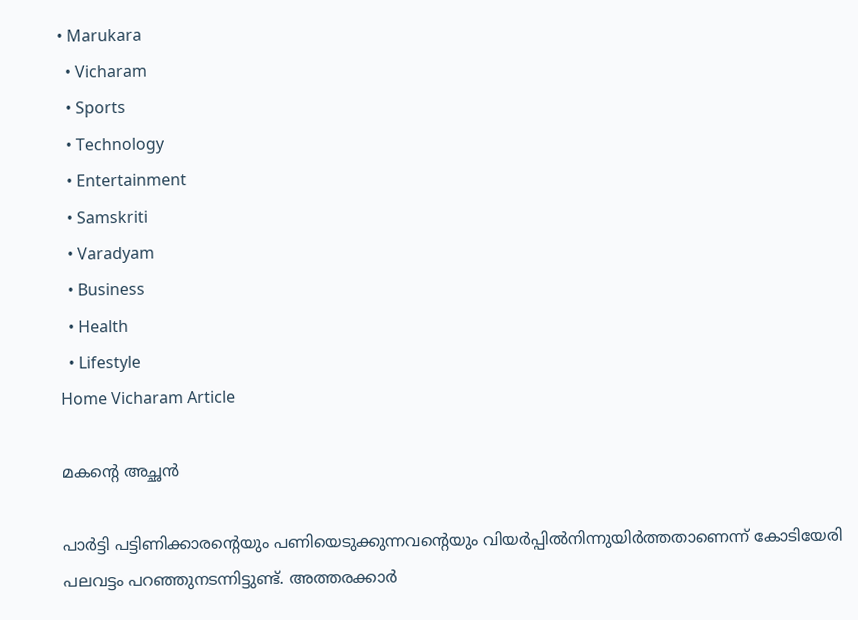• Marukara
  • Vicharam
  • Sports
  • Technology
  • Entertainment
  • Samskriti
  • Varadyam
  • Business
  • Health
  • Lifestyle
Home Vicharam Article

മകന്റെ അച്ഛന്‍

പാര്‍ട്ടി പട്ടിണിക്കാരന്റെയും പണിയെടുക്കുന്നവന്റെയും വിയര്‍പ്പില്‍നിന്നുയിര്‍ത്തതാണെന്ന് കോടിയേരി പലവട്ടം പറഞ്ഞുനടന്നിട്ടുണ്ട്. അത്തരക്കാര്‍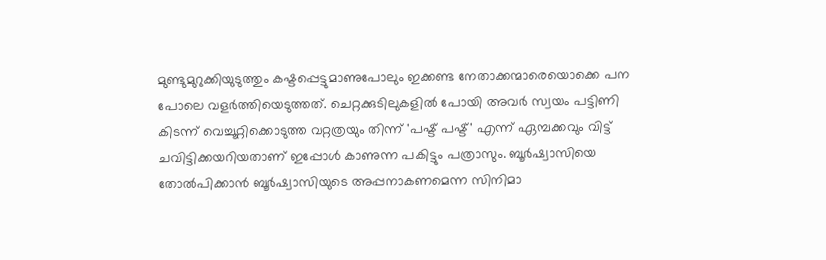മുണ്ടുമുറുക്കിയുടുത്തും കഷ്ടപ്പെട്ടുമാണുപോലും ഇക്കണ്ട നേതാക്കന്മാരെയൊക്കെ പന പോലെ വളര്‍ത്തിയെടുത്തത്. ചെറ്റക്കുടിലുകളില്‍ പോയി അവര്‍ സ്വയം പട്ടിണി കിടന്ന് വെച്ചൂറ്റിക്കൊടുത്ത വറ്റത്രയും തിന്ന് 'പഷ്ട് പഷ്ട്' എന്ന് ഏമ്പക്കവും വിട്ട് ചവിട്ടിക്കയറിയതാണ് ഇപ്പോള്‍ കാണുന്ന പകിട്ടും പത്രാസും. ബൂര്‍ഷ്വാസിയെ തോല്‍പിക്കാന്‍ ബൂര്‍ഷ്വാസിയുടെ അപ്പനാകണമെന്ന സിനിമാ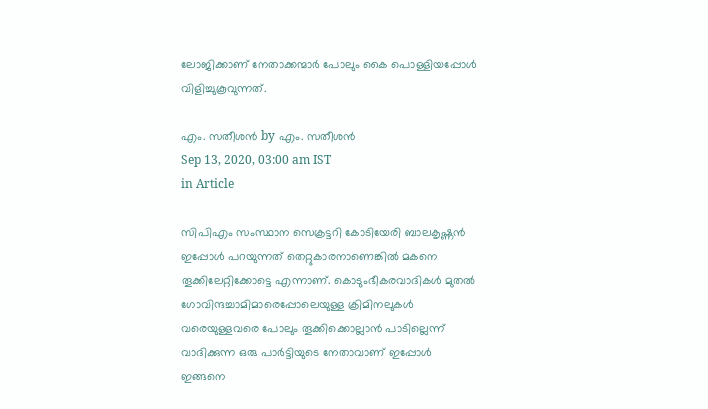ലോജിക്കാണ് നേതാക്കന്മാര്‍ പോലും കൈ പൊള്ളിയപ്പോള്‍ വിളിച്ചുകൂവുന്നത്.

എം. സതീശന്‍ by എം. സതീശന്‍
Sep 13, 2020, 03:00 am IST
in Article

സിപിഎം സംസ്ഥാന സെക്രട്ടറി കോടിയേരി ബാലകൃഷ്ണന്‍ ഇപ്പോള്‍ പറയുന്നത് തെറ്റുകാരനാണെങ്കില്‍ മകനെ തൂക്കിലേറ്റിക്കോട്ടെ എന്നാണ്. കൊടുംഭീകരവാദികള്‍ മുതല്‍ ഗോവിന്ദച്ചാമിമാരെപ്പോലെയുള്ള ക്രിമിനലുകള്‍ വരെയുള്ളവരെ പോലും തൂക്കിക്കൊല്ലാന്‍ പാടില്ലെന്ന് വാദിക്കുന്ന ഒരു പാര്‍ട്ടിയുടെ നേതാവാണ് ഇപ്പോള്‍ ഇങ്ങനെ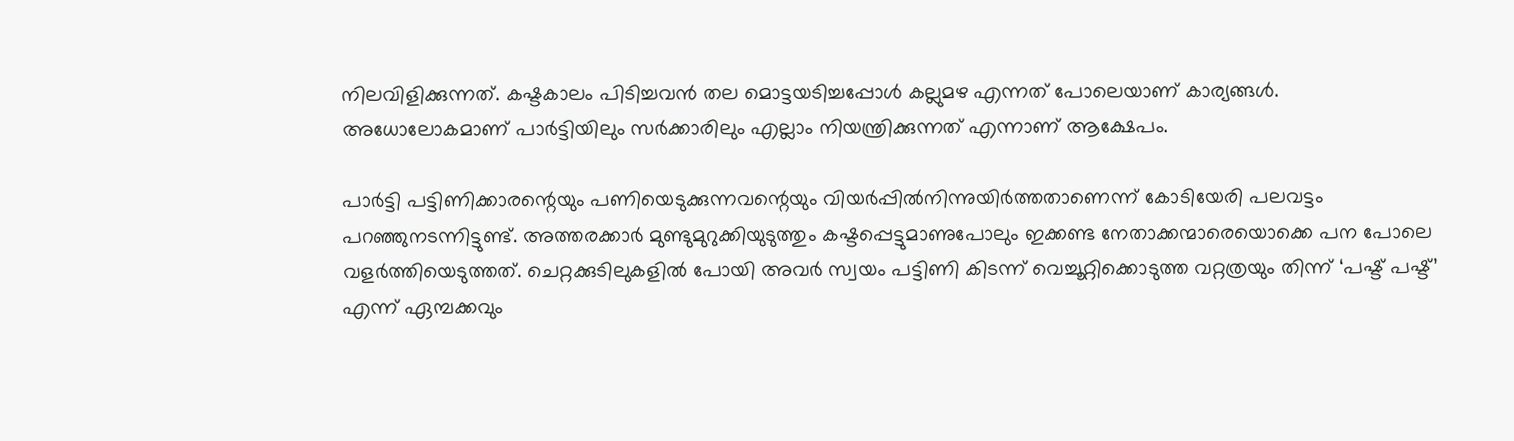നിലവിളിക്കുന്നത്. കഷ്ടകാലം പിടിച്ചവന്‍ തല മൊട്ടയടിച്ചപ്പോള്‍ കല്ലുമഴ എന്നത് പോലെയാണ് കാര്യങ്ങള്‍. അധോലോകമാണ് പാര്‍ട്ടിയിലും സര്‍ക്കാരിലും എല്ലാം നിയന്ത്രിക്കുന്നത് എന്നാണ് ആക്ഷേപം.

പാര്‍ട്ടി പട്ടിണിക്കാരന്റെയും പണിയെടുക്കുന്നവന്റെയും വിയര്‍പ്പില്‍നിന്നുയിര്‍ത്തതാണെന്ന് കോടിയേരി പലവട്ടം പറഞ്ഞുനടന്നിട്ടുണ്ട്. അത്തരക്കാര്‍ മുണ്ടുമുറുക്കിയുടുത്തും കഷ്ടപ്പെട്ടുമാണുപോലും ഇക്കണ്ട നേതാക്കന്മാരെയൊക്കെ പന പോലെ വളര്‍ത്തിയെടുത്തത്. ചെറ്റക്കുടിലുകളില്‍ പോയി അവര്‍ സ്വയം പട്ടിണി കിടന്ന് വെച്ചൂറ്റിക്കൊടുത്ത വറ്റത്രയും തിന്ന് ‘പഷ്ട് പഷ്ട്’ എന്ന് ഏമ്പക്കവും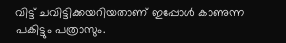വിട്ട് ചവിട്ടിക്കയറിയതാണ് ഇപ്പോള്‍ കാണുന്ന പകിട്ടും പത്രാസും.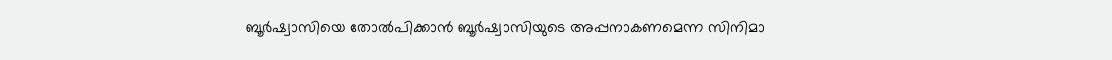ബൂര്‍ഷ്വാസിയെ തോല്‍പിക്കാന്‍ ബൂര്‍ഷ്വാസിയുടെ അപ്പനാകണമെന്ന സിനിമാ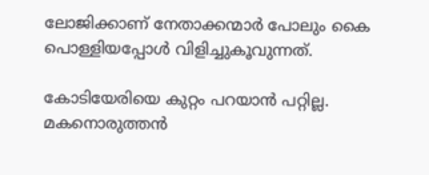ലോജിക്കാണ് നേതാക്കന്മാര്‍ പോലും കൈ പൊള്ളിയപ്പോള്‍ വിളിച്ചുകൂവുന്നത്.

കോടിയേരിയെ കുറ്റം പറയാന്‍ പറ്റില്ല. മകനൊരുത്തന്‍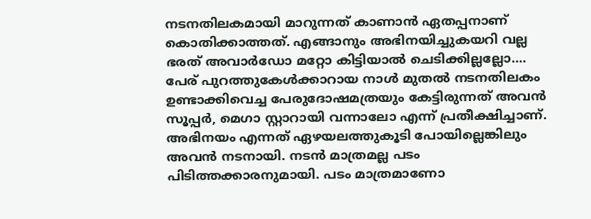നടനതിലകമായി മാറുന്നത് കാണാന്‍ ഏതപ്പനാണ് കൊതിക്കാത്തത്. എങ്ങാനും അഭിനയിച്ചുകയറി വല്ല ഭരത് അവാര്‍ഡോ മറ്റോ കിട്ടിയാല്‍ ചെടിക്കില്ലല്ലോ…. പേര് പുറത്തുകേള്‍ക്കാറായ നാള്‍ മുതല്‍ നടനതിലകം ഉണ്ടാക്കിവെച്ച പേരുദോഷമത്രയും കേട്ടിരുന്നത് അവന്‍ സൂപ്പര്‍, മെഗാ സ്റ്റാറായി വന്നാലോ എന്ന് പ്രതീക്ഷിച്ചാണ്. അഭിനയം എന്നത് ഏഴയലത്തുകൂടി പോയില്ലെങ്കിലും അവന്‍ നടനായി. നടന്‍ മാത്രമല്ല പടം പിടിത്തക്കാരനുമായി. പടം മാത്രമാണോ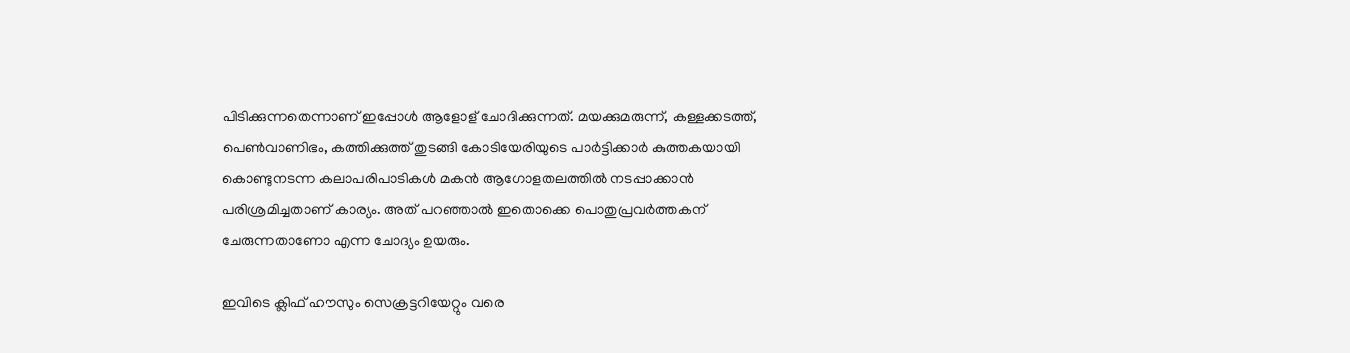പിടിക്കുന്നതെന്നാണ് ഇപ്പോള്‍ ആളോള് ചോദിക്കുന്നത്. മയക്കുമരുന്ന്, കള്ളക്കടത്ത്, പെണ്‍വാണിഭം, കത്തിക്കുത്ത് തുടങ്ങി കോടിയേരിയുടെ പാര്‍ട്ടിക്കാര്‍ കുത്തകയായി കൊണ്ടുനടന്ന കലാപരിപാടികള്‍ മകന്‍ ആഗോളതലത്തില്‍ നടപ്പാക്കാന്‍ പരിശ്രമിച്ചതാണ് കാര്യം. അത് പറഞ്ഞാല്‍ ഇതൊക്കെ പൊതുപ്രവര്‍ത്തകന് ചേരുന്നതാണോ എന്ന ചോദ്യം ഉയരും.

ഇവിടെ ക്ലിഫ് ഹൗസും സെക്രട്ടറിയേറ്റും വരെ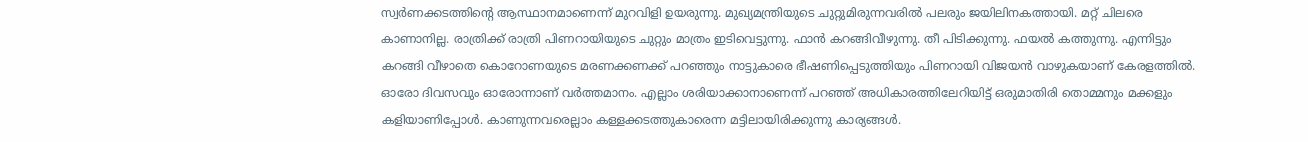സ്വര്‍ണക്കടത്തിന്റെ ആസ്ഥാനമാണെന്ന് മുറവിളി ഉയരുന്നു. മുഖ്യമന്ത്രിയുടെ ചുറ്റുമിരുന്നവരില്‍ പലരും ജയിലിനകത്തായി. മറ്റ് ചിലരെ കാണാനില്ല. രാത്രിക്ക് രാത്രി പിണറായിയുടെ ചുറ്റും മാത്രം ഇടിവെട്ടുന്നു. ഫാന്‍ കറങ്ങിവീഴുന്നു. തീ പിടിക്കുന്നു. ഫയല്‍ കത്തുന്നു. എന്നിട്ടും കറങ്ങി വീഴാതെ കൊറോണയുടെ മരണക്കണക്ക് പറഞ്ഞും നാട്ടുകാരെ ഭീഷണിപ്പെടുത്തിയും പിണറായി വിജയന്‍ വാഴുകയാണ് കേരളത്തില്‍. ഓരോ ദിവസവും ഓരോന്നാണ് വര്‍ത്തമാനം. എല്ലാം ശരിയാക്കാനാണെന്ന് പറഞ്ഞ് അധികാരത്തിലേറിയിട്ട് ഒരുമാതിരി തൊമ്മനും മക്കളും കളിയാണിപ്പോള്‍. കാണുന്നവരെല്ലാം കള്ളക്കടത്തുകാരെന്ന മട്ടിലായിരിക്കുന്നു കാര്യങ്ങള്‍.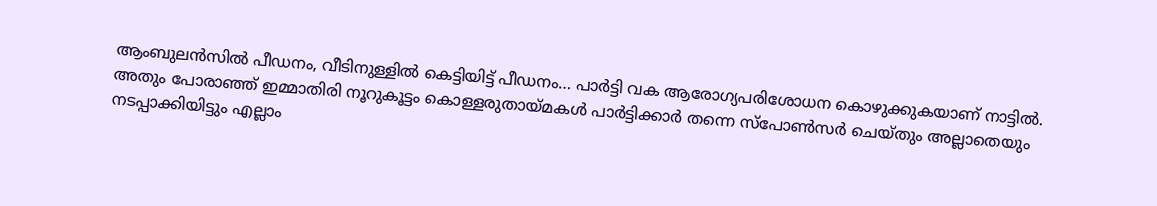ആംബുലന്‍സില്‍ പീഡനം, വീടിനുള്ളില്‍ കെട്ടിയിട്ട് പീഡനം… പാര്‍ട്ടി വക ആരോഗ്യപരിശോധന കൊഴുക്കുകയാണ് നാട്ടില്‍. അതും പോരാഞ്ഞ് ഇമ്മാതിരി നൂറുകൂട്ടം കൊള്ളരുതായ്‌മകള്‍ പാര്‍ട്ടിക്കാര്‍ തന്നെ സ്‌പോണ്‍സര്‍ ചെയ്തും അല്ലാതെയും നടപ്പാക്കിയിട്ടും എല്ലാം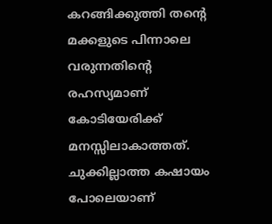കറങ്ങിക്കുത്തി തന്റെ മക്കളുടെ പിന്നാലെ വരുന്നതിന്റെ രഹസ്യമാണ് കോടിയേരിക്ക് മനസ്സിലാകാത്തത്. ചുക്കില്ലാത്ത കഷായം പോലെയാണ്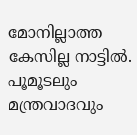മോനില്ലാത്ത കേസില്ല നാട്ടില്‍. പൂമൂടലും മന്ത്രവാദവും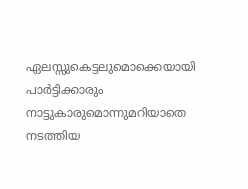ഏലസ്സുകെട്ടലുമൊക്കെയായി പാര്‍ട്ടിക്കാരും നാട്ടുകാരുമൊന്നുമറിയാതെ നടത്തിയ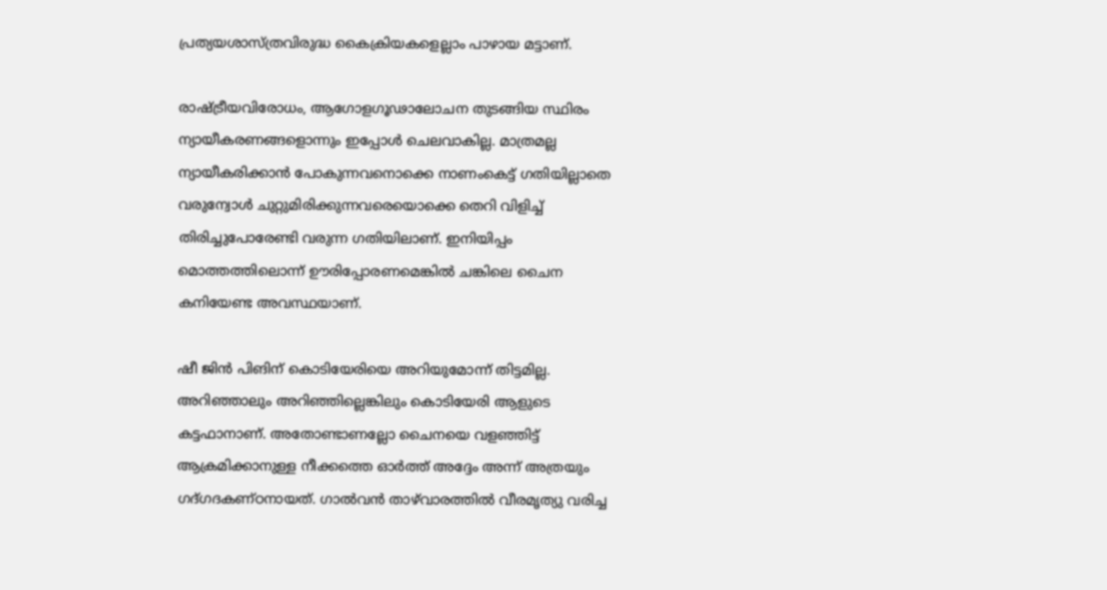പ്രത്യയശാസ്ത്രവിരുദ്ധ കൈക്രിയകളെല്ലാം പാഴായ മട്ടാണ്.

രാഷ്‌ട്രീയവിരോധം, ആഗോളഗൂഢാലോചന തുടങ്ങിയ സ്ഥിരം ന്യായീകരണങ്ങളൊന്നും ഇപ്പോള്‍ ചെലവാകില്ല. മാത്രമല്ല ന്യായീകരിക്കാന്‍ പോകുന്നവനൊക്കെ നാണംകെട്ട് ഗതിയില്ലാതെ വരുന്വോള്‍ ചുറ്റുമിരിക്കുന്നവരെയൊക്കെ തെറി വിളിച്ച് തിരിച്ചുപോരേണ്ടി വരുന്ന ഗതിയിലാണ്. ഇനിയിപ്പം മൊത്തത്തിലൊന്ന് ഊരിപ്പോരണമെങ്കില്‍ ചങ്കിലെ ചൈന കനിയേണ്ട അവസ്ഥയാണ്.

ഷീ ജിന്‍ പിങിന് കൊടിയേരിയെ അറിയുമോന്ന് തിട്ടമില്ല. അറിഞ്ഞാലും അറിഞ്ഞില്ലെങ്കിലും കൊടിയേരി ആളുടെ കട്ടഫാനാണ്. അതോണ്ടാണല്ലോ ചൈനയെ വളഞ്ഞിട്ട് ആക്രമിക്കാനുള്ള നീക്കത്തെ ഓര്‍ത്ത് അദ്ദേം അന്ന് അത്രയും ഗദ്ഗദകണ്ഠനായത്. ഗാല്‍വന്‍ താഴ്‌വാരത്തില്‍ വീരമൃത്യു വരിച്ച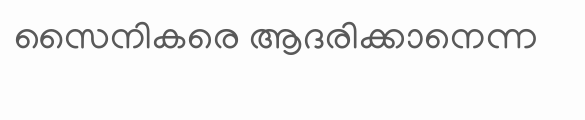സൈനികരെ ആദരിക്കാനെന്ന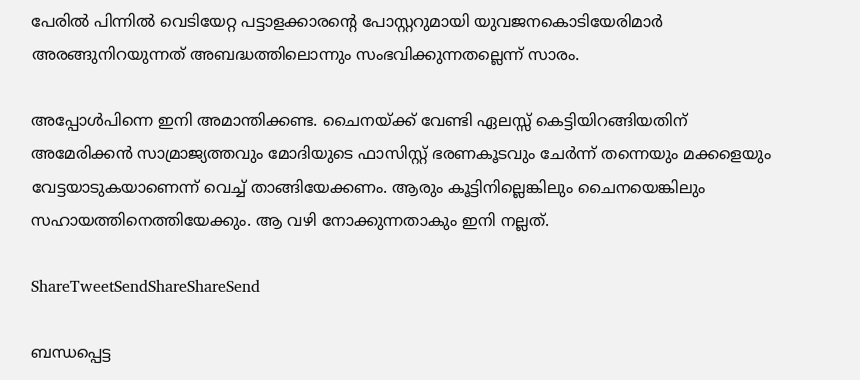പേരില്‍ പിന്നില്‍ വെടിയേറ്റ പട്ടാളക്കാരന്റെ പോസ്റ്ററുമായി യുവജനകൊടിയേരിമാര്‍ അരങ്ങുനിറയുന്നത് അബദ്ധത്തിലൊന്നും സംഭവിക്കുന്നതല്ലെന്ന് സാരം.

അപ്പോള്‍പിന്നെ ഇനി അമാന്തിക്കണ്ട. ചൈനയ്‌ക്ക് വേണ്ടി ഏലസ്സ് കെട്ടിയിറങ്ങിയതിന് അമേരിക്കന്‍ സാമ്രാജ്യത്തവും മോദിയുടെ ഫാസിസ്റ്റ് ഭരണകൂടവും ചേര്‍ന്ന് തന്നെയും മക്കളെയും വേട്ടയാടുകയാണെന്ന് വെച്ച് താങ്ങിയേക്കണം. ആരും കൂട്ടിനില്ലെങ്കിലും ചൈനയെങ്കിലും സഹായത്തിനെത്തിയേക്കും. ആ വഴി നോക്കുന്നതാകും ഇനി നല്ലത്.

ShareTweetSendShareShareSend

ബന്ധപ്പെട്ട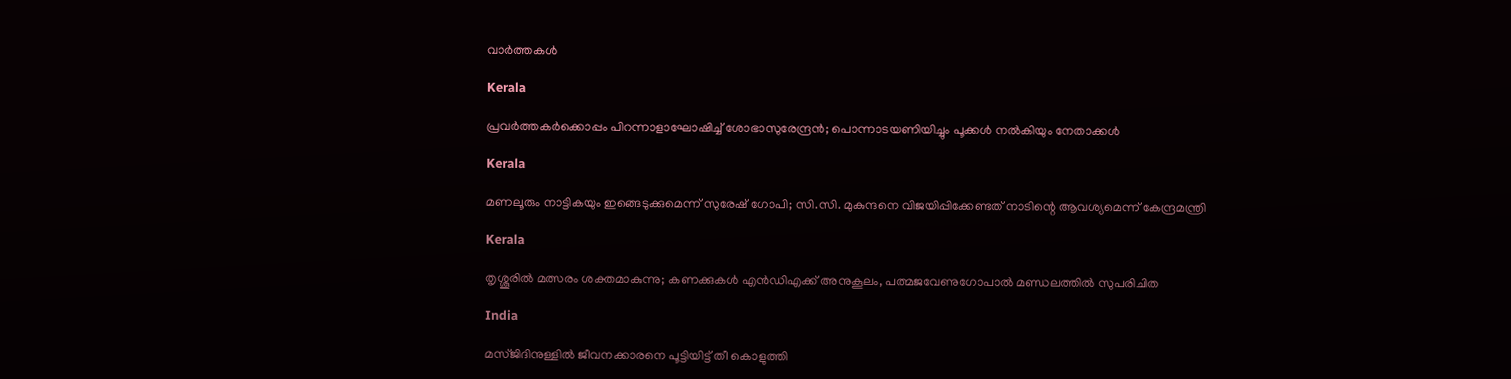വാര്‍ത്തകള്‍

Kerala

പ്രവര്‍ത്തകര്‍ക്കൊപ്പം പിറന്നാളാഘോഷിച്ച് ശോഭാസുരേന്ദ്രന്‍; പൊന്നാടയണിയിച്ചും പൂക്കള്‍ നല്‍കിയും നേതാക്കൾ

Kerala

മണലൂരും നാട്ടികയും ഇങ്ങെടുക്കുമെന്ന് സുരേഷ് ഗോപി; സി.സി. മുകുന്ദനെ വിജയിപ്പിക്കേണ്ടത് നാടിന്റെ ആവശ്യമെന്ന് കേന്ദ്രമന്ത്രി

Kerala

തൃശ്ശൂരില്‍ മത്സരം ശക്തമാകുന്നു; കണക്കുകള്‍ എന്‍ഡിഎക്ക് അനുകൂലം, പത്മജവേണുഗോപാൽ മണ്ഡലത്തിൽ സുപരിചിത

India

മസ്ജിദിനുള്ളിൽ ജീവനക്കാരനെ പൂട്ടിയിട്ട് തീ കൊളുത്തി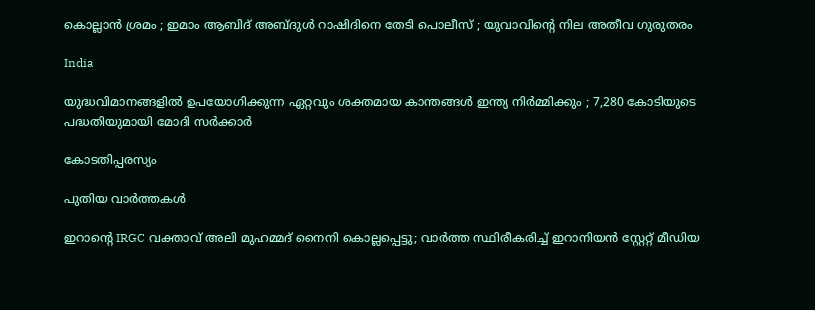കൊല്ലാൻ ശ്രമം ; ഇമാം ആബിദ് അബ്ദുൾ റാഷിദിനെ തേടി പൊലീസ് ; യുവാവിന്റെ നില അതീവ ഗുരുതരം

India

യുദ്ധവിമാനങ്ങളിൽ ഉപയോഗിക്കുന്ന ഏറ്റവും ശക്തമായ കാന്തങ്ങൾ ഇന്ത്യ നിർമ്മിക്കും ; 7,280 കോടിയുടെ പദ്ധതിയുമായി മോദി സർക്കാർ

കോടതിപ്പരസ്യം

പുതിയ വാര്‍ത്തകള്‍

ഇറാന്റെ IRGC വക്താവ് അലി മുഹമ്മദ് നൈനി കൊല്ലപ്പെട്ടു; വാർത്ത സ്ഥിരീകരിച്ച് ഇറാനിയൻ സ്റ്റേറ്റ് മീഡിയ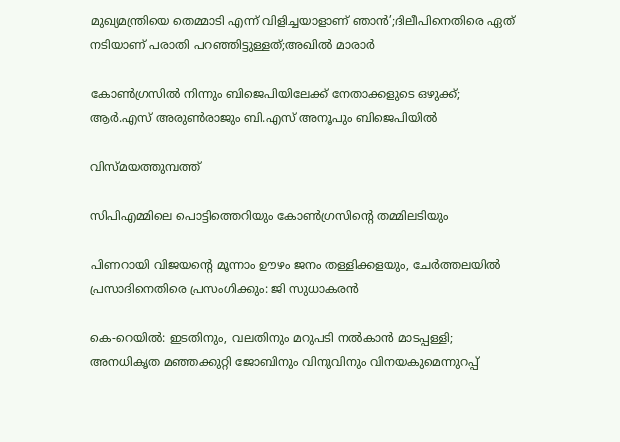മുഖ്യമന്ത്രിയെ തെമ്മാടി എന്ന് വിളിച്ചയാളാണ് ഞാൻ’;ദിലീപിനെതിരെ ഏത് നടിയാണ് പരാതി പറഞ്ഞിട്ടുള്ളത്;അഖിൽ മാരാർ

കോൺഗ്രസിൽ നിന്നും ബിജെപിയിലേക്ക് നേതാക്കളുടെ ഒഴുക്ക്; ആർ.എസ് അരുൺരാജും ബി.എസ് അനൂപും ബിജെപിയിൽ

വിസ്മയത്തുമ്പത്ത്

സിപിഎമ്മിലെ പൊട്ടിത്തെറിയും കോണ്‍ഗ്രസിന്റെ തമ്മിലടിയും

പിണറായി വിജയന്റെ മൂന്നാം ഊഴം ജനം തള്ളിക്കളയും, ചേർത്തലയിൽ പ്രസാദിനെതിരെ പ്രസംഗിക്കും: ജി സുധാകരൻ

കെ-റെയില്‍: ഇടതിനും, വലതിനും മറുപടി നല്‍കാന്‍ മാടപ്പള്ളി; അനധികൃത മഞ്ഞക്കുറ്റി ജോബിനും വിനുവിനും വിനയകുമെന്നുറപ്പ്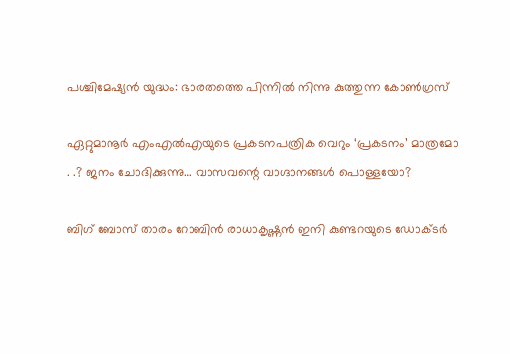പശ്ചിമേഷ്യന്‍ യുദ്ധം: ഭാരതത്തെ പിന്നില്‍ നിന്നു കുത്തുന്ന കോണ്‍ഗ്രസ്

ഏറ്റുമാനൂര്‍ എംഎല്‍എയുടെ പ്രകടനപത്രിക വെറും ‘പ്രകടനം’ മാത്രമോ . .? ജനം ചോദിക്കുന്നു… വാസവന്റെ വാഗ്ദാനങ്ങള്‍ പൊള്ളയോ?

ബിഗ് ബോസ് താരം റോബിന്‍ രാധാകൃഷ്ണൻ ഇനി കുണ്ടറയുടെ ഡോക്ടര്‍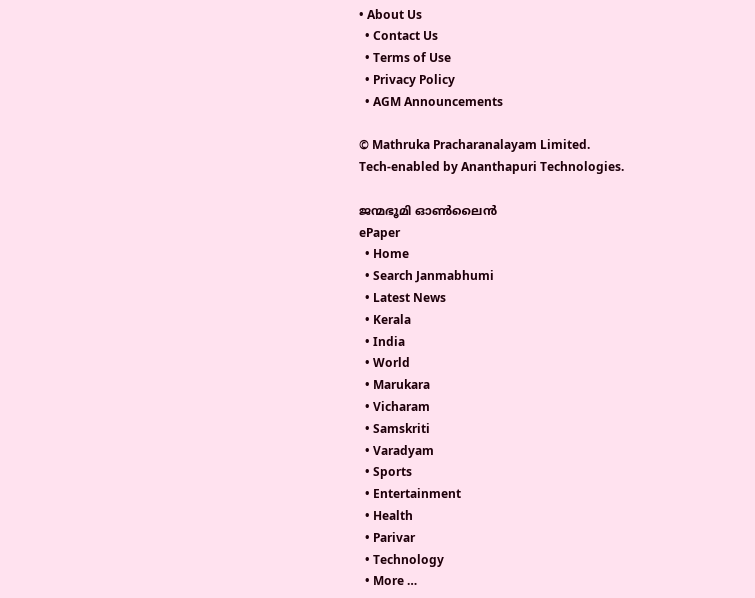• About Us
  • Contact Us
  • Terms of Use
  • Privacy Policy
  • AGM Announcements

© Mathruka Pracharanalayam Limited.
Tech-enabled by Ananthapuri Technologies.

ജന്മഭൂമി ഓണ്‍ലൈന്‍
ePaper
  • Home
  • Search Janmabhumi
  • Latest News
  • Kerala
  • India
  • World
  • Marukara
  • Vicharam
  • Samskriti
  • Varadyam
  • Sports
  • Entertainment
  • Health
  • Parivar
  • Technology
  • More …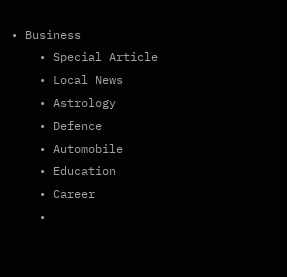• Business
    • Special Article
    • Local News
    • Astrology
    • Defence
    • Automobile
    • Education
    • Career
    •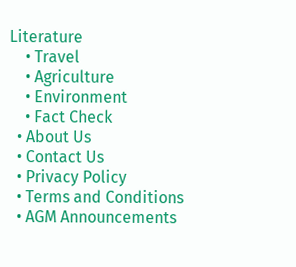Literature
    • Travel
    • Agriculture
    • Environment
    • Fact Check
  • About Us
  • Contact Us
  • Privacy Policy
  • Terms and Conditions
  • AGM Announcements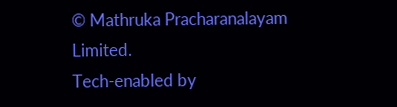© Mathruka Pracharanalayam Limited.
Tech-enabled by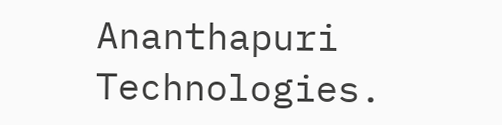Ananthapuri Technologies.